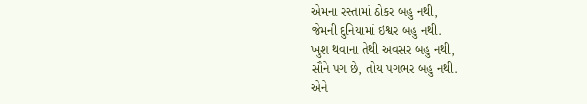એમના રસ્તામાં ઠોકર બહુ નથી,
જેમની દુનિયામાં ઇશ્વર બહુ નથી.
ખુશ થવાના તેથી અવસર બહુ નથી,
સૌને પગ છે, તોય પગભર બહુ નથી.
એને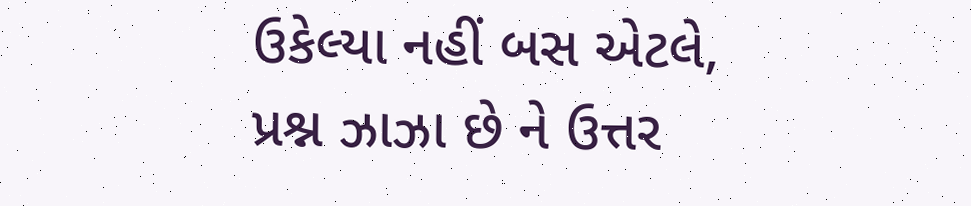ઉકેલ્યા નહીં બસ એટલે,
પ્રશ્ન ઝાઝા છે ને ઉત્તર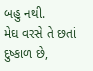બહુ નથી.
મેઘ વરસે તે છતાં દુષ્કાળ છે,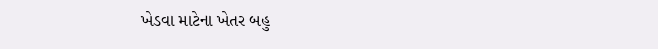ખેડવા માટેના ખેતર બહુ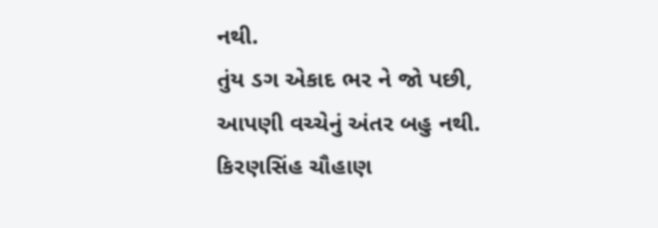નથી.
તુંય ડગ એકાદ ભર ને જો પછી,
આપણી વચ્ચેનું અંતર બહુ નથી.
કિરણસિંહ ચૌહાણ